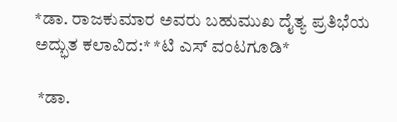*ಡಾ. ರಾಜಕುಮಾರ ಅವರು ಬಹುಮುಖ ದೈತ್ಯ ಪ್ರತಿಭೆಯ ಅದ್ಭುತ ಕಲಾವಿದ:* *ಟಿ ಎಸ್ ವಂಟಗೂಡಿ*

 *ಡಾ.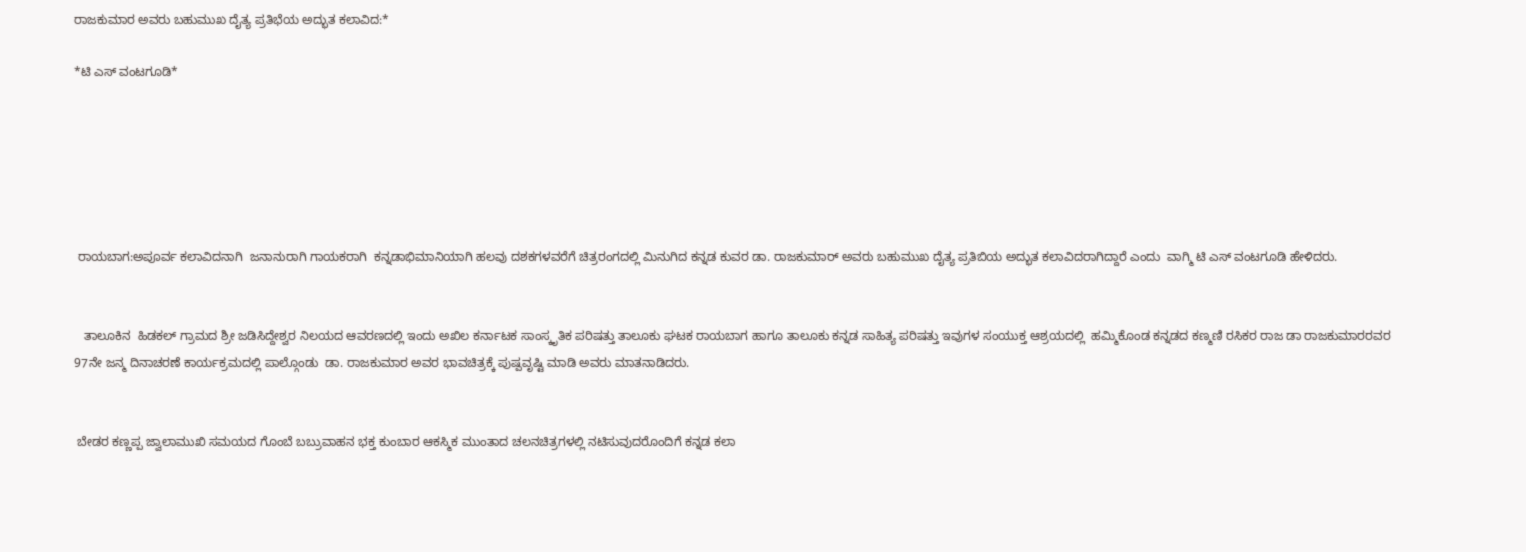ರಾಜಕುಮಾರ ಅವರು ಬಹುಮುಖ ದೈತ್ಯ ಪ್ರತಿಭೆಯ ಅದ್ಭುತ ಕಲಾವಿದ:*

*ಟಿ ಎಸ್ ವಂಟಗೂಡಿ*






 ರಾಯಬಾಗ:ಅಪೂರ್ವ ಕಲಾವಿದನಾಗಿ  ಜನಾನುರಾಗಿ ಗಾಯಕರಾಗಿ  ಕನ್ನಡಾಭಿಮಾನಿಯಾಗಿ ಹಲವು ದಶಕಗಳವರೆಗೆ ಚಿತ್ರರಂಗದಲ್ಲಿ ಮಿನುಗಿದ ಕನ್ನಡ ಕುವರ ಡಾ. ರಾಜಕುಮಾರ್ ಅವರು ಬಹುಮುಖ ದೈತ್ಯ ಪ್ರತಿಬಿಯ ಅದ್ಭುತ ಕಲಾವಿದರಾಗಿದ್ದಾರೆ ಎಂದು  ವಾಗ್ಮಿ ಟಿ ಎಸ್ ವಂಟಗೂಡಿ ಹೇಳಿದರು.


   ತಾಲೂಕಿನ  ಹಿಡಕಲ್ ಗ್ರಾಮದ ಶ್ರೀ ಜಡಿಸಿದ್ದೇಶ್ವರ ನಿಲಯದ ಆವರಣದಲ್ಲಿ ಇಂದು ಅಖಿಲ ಕರ್ನಾಟಕ ಸಾಂಸ್ಕೃತಿಕ ಪರಿಷತ್ತು ತಾಲೂಕು ಘಟಕ ರಾಯಬಾಗ ಹಾಗೂ ತಾಲೂಕು ಕನ್ನಡ ಸಾಹಿತ್ಯ ಪರಿಷತ್ತು ಇವುಗಳ ಸಂಯುಕ್ತ ಆಶ್ರಯದಲ್ಲಿ  ಹಮ್ಮಿಕೊಂಡ ಕನ್ನಡದ ಕಣ್ಮಣಿ ರಸಿಕರ ರಾಜ ಡಾ ರಾಜಕುಮಾರರವರ 97ನೇ ಜನ್ಮ ದಿನಾಚರಣೆ ಕಾರ್ಯಕ್ರಮದಲ್ಲಿ ಪಾಲ್ಗೊಂಡು  ಡಾ. ರಾಜಕುಮಾರ ಅವರ ಭಾವಚಿತ್ರಕ್ಕೆ ಪುಷ್ಪವೃಷ್ಟಿ ಮಾಡಿ ಅವರು ಮಾತನಾಡಿದರು.


 ಬೇಡರ ಕಣ್ಣಪ್ಪ ಜ್ವಾಲಾಮುಖಿ ಸಮಯದ ಗೊಂಬೆ ಬಬ್ರುವಾಹನ ಭಕ್ತ ಕುಂಬಾರ ಆಕಸ್ಮಿಕ ಮುಂತಾದ ಚಲನಚಿತ್ರಗಳಲ್ಲಿ ನಟಿಸುವುದರೊಂದಿಗೆ ಕನ್ನಡ ಕಲಾ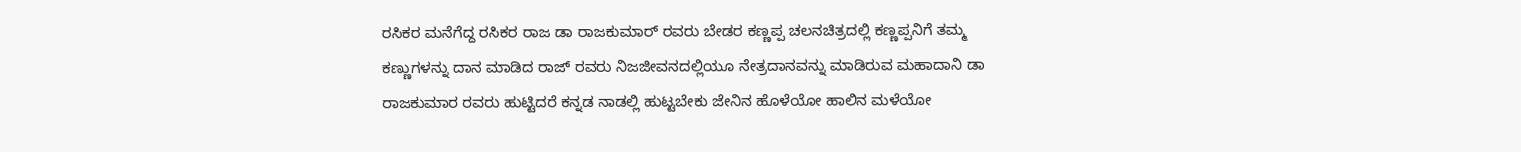ರಸಿಕರ ಮನೆಗೆದ್ದ ರಸಿಕರ ರಾಜ ಡಾ ರಾಜಕುಮಾರ್ ರವರು ಬೇಡರ ಕಣ್ಣಪ್ಪ ಚಲನಚಿತ್ರದಲ್ಲಿ ಕಣ್ಣಪ್ಪನಿಗೆ ತಮ್ಮ ಕಣ್ಣುಗಳನ್ನು ದಾನ ಮಾಡಿದ ರಾಜ್ ರವರು ನಿಜಜೀವನದಲ್ಲಿಯೂ ನೇತ್ರದಾನವನ್ನು ಮಾಡಿರುವ ಮಹಾದಾನಿ ಡಾ ರಾಜಕುಮಾರ ರವರು ಹುಟ್ಟಿದರೆ ಕನ್ನಡ ನಾಡಲ್ಲಿ ಹುಟ್ಟಬೇಕು ಜೇನಿನ ಹೊಳೆಯೋ ಹಾಲಿನ ಮಳೆಯೋ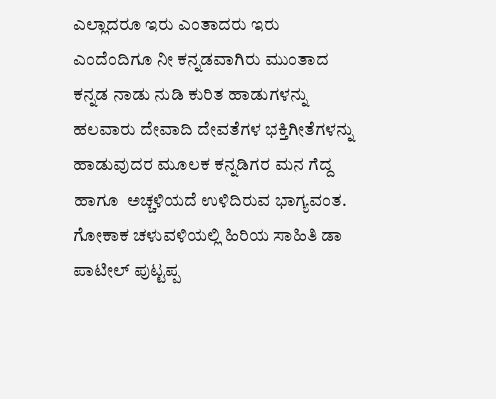ಎಲ್ಲಾದರೂ ಇರು ಎಂತಾದರು ಇರು ಎಂದೆಂದಿಗೂ ನೀ ಕನ್ನಡವಾಗಿರು ಮುಂತಾದ ಕನ್ನಡ ನಾಡು ನುಡಿ ಕುರಿತ ಹಾಡುಗಳನ್ನು ಹಲವಾರು ದೇವಾದಿ ದೇವತೆಗಳ ಭಕ್ತಿಗೀತೆಗಳನ್ನು ಹಾಡುವುದರ ಮೂಲಕ ಕನ್ನಡಿಗರ ಮನ ಗೆದ್ದ ಹಾಗೂ  ಅಚ್ಚಳಿಯದೆ ಉಳಿದಿರುವ ಭಾಗ್ಯವಂತ. ಗೋಕಾಕ ಚಳುವಳಿಯಲ್ಲಿ ಹಿರಿಯ ಸಾಹಿತಿ ಡಾ ಪಾಟೀಲ್ ಪುಟ್ಟಪ್ಪ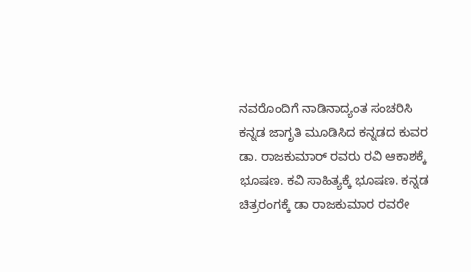ನವರೊಂದಿಗೆ ನಾಡಿನಾದ್ಯಂತ ಸಂಚರಿಸಿ ಕನ್ನಡ ಜಾಗೃತಿ ಮೂಡಿಸಿದ ಕನ್ನಡದ ಕುವರ ಡಾ. ರಾಜಕುಮಾರ್ ರವರು ರವಿ ಆಕಾಶಕ್ಕೆ ಭೂಷಣ. ಕವಿ ಸಾಹಿತ್ಯಕ್ಕೆ ಭೂಷಣ. ಕನ್ನಡ ಚಿತ್ರರಂಗಕ್ಕೆ ಡಾ ರಾಜಕುಮಾರ ರವರೇ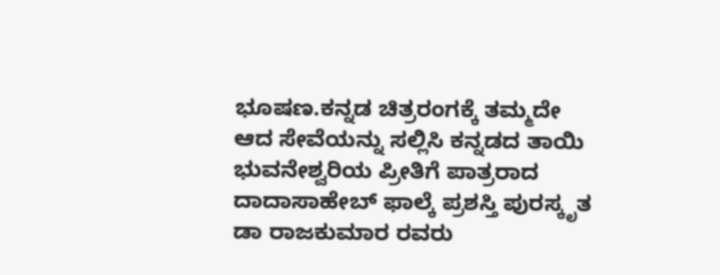ಭೂಷಣ.ಕನ್ನಡ ಚಿತ್ರರಂಗಕ್ಕೆ ತಮ್ಮದೇ ಆದ ಸೇವೆಯನ್ನು ಸಲ್ಲಿಸಿ ಕನ್ನಡದ ತಾಯಿ ಭುವನೇಶ್ವರಿಯ ಪ್ರೀತಿಗೆ ಪಾತ್ರರಾದ ದಾದಾಸಾಹೇಬ್ ಫಾಲ್ಕೆ ಪ್ರಶಸ್ತಿ ಪುರಸ್ಕೃತ ಡಾ ರಾಜಕುಮಾರ ರವರು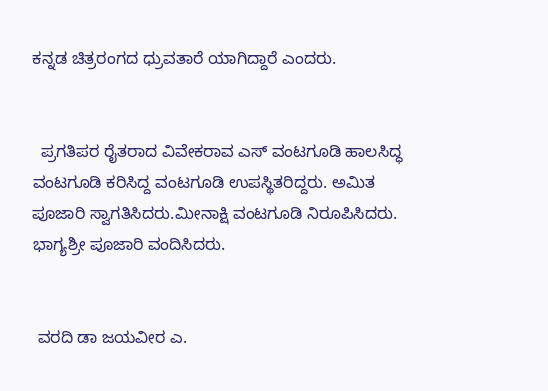ಕನ್ನಡ ಚಿತ್ರರಂಗದ ಧ್ರುವತಾರೆ ಯಾಗಿದ್ದಾರೆ ಎಂದರು.


  ಪ್ರಗತಿಪರ ರೈತರಾದ ವಿವೇಕರಾವ ಎಸ್ ವಂಟಗೂಡಿ ಹಾಲಸಿದ್ಧ ವಂಟಗೂಡಿ ಕರಿಸಿದ್ದ ವಂಟಗೂಡಿ ಉಪಸ್ಥಿತರಿದ್ದರು. ಅಮಿತ ಪೂಜಾರಿ ಸ್ವಾಗತಿಸಿದರು.ಮೀನಾಕ್ಷಿ ವಂಟಗೂಡಿ ನಿರೂಪಿಸಿದರು.   ಭಾಗ್ಯಶ್ರೀ ಪೂಜಾರಿ ವಂದಿಸಿದರು.


 ವರದಿ ಡಾ ಜಯವೀರ ಎ.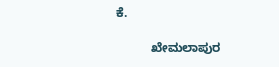ಕೆ.

          ಖೇಮಲಾಪುರ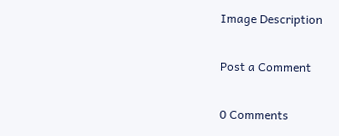Image Description

Post a Comment

0 Comments